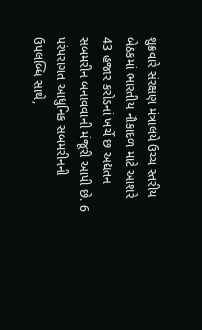શુક્રવારે સંરક્ષણ મંત્રાલયે ઉચ્ચ સ્તરીય બેઠકમાં ભારતીય નૌકાદળ માટે આશરે 43 હજાર કરોડનાં ખર્ચે છ અદ્યતન સબમરીન બનાવવાની મંજૂરી આપી છે. 6 પરંપરાગત આધુનિક સબમરીનની ઉપલબ્ધિ સાથે,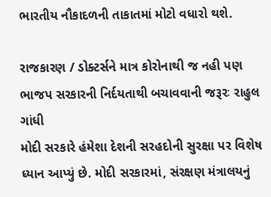ભારતીય નૌકાદળની તાકાતમાં મોટો વધારો થશે.

રાજકારણ / ડોક્ટર્સને માત્ર કોરોનાથી જ નહી પણ ભાજપ સરકારની નિર્દયતાથી બચાવવાની જરૂરઃ રાહુલ ગાંધી
મોદી સરકારે હંમેશા દેશની સરહદોની સુરક્ષા પર વિશેષ ધ્યાન આપ્યું છે. મોદી સરકારમાં, સંરક્ષણ મંત્રાલયનું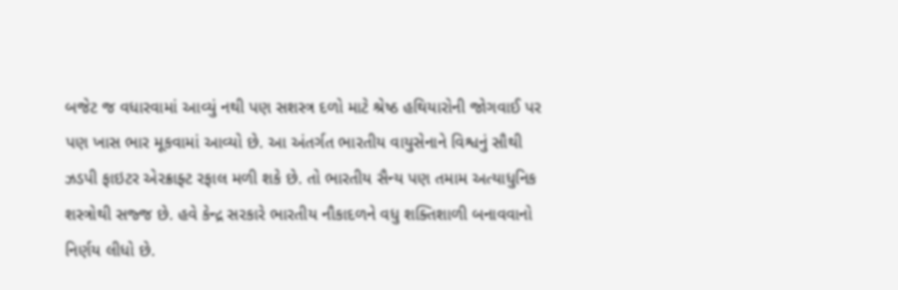બજેટ જ વધારવામાં આવ્યું નથી પણ સશસ્ત્ર દળો માટે શ્રેષ્ઠ હથિયારોની જોગવાઈ પર પણ ખાસ ભાર મૂકવામાં આવ્યો છે. આ અંતર્ગત ભારતીય વાયુસેનાને વિશ્વનું સૌથી ઝડપી ફાઇટર એરક્રાફ્ટ રફાલ મળી શકે છે. તો ભારતીય સૈન્ય પણ તમામ અત્યાધુનિક શસ્ત્રોથી સજ્જ છે. હવે કેન્દ્ર સરકારે ભારતીય નૌકાદળને વધુ શક્તિશાળી બનાવવાનો નિર્ણય લીધો છે.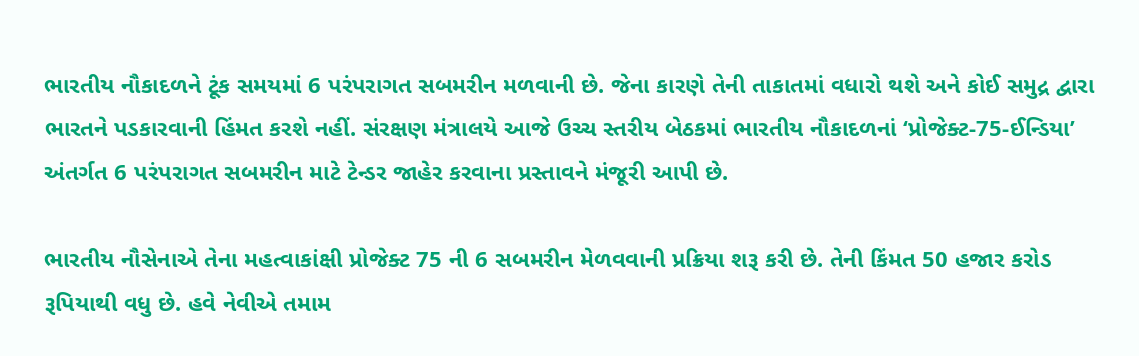ભારતીય નૌકાદળને ટૂંક સમયમાં 6 પરંપરાગત સબમરીન મળવાની છે. જેના કારણે તેની તાકાતમાં વધારો થશે અને કોઈ સમુદ્ર દ્વારા ભારતને પડકારવાની હિંમત કરશે નહીં. સંરક્ષણ મંત્રાલયે આજે ઉચ્ચ સ્તરીય બેઠકમાં ભારતીય નૌકાદળનાં ‘પ્રોજેક્ટ-75-ઈન્ડિયા’ અંતર્ગત 6 પરંપરાગત સબમરીન માટે ટેન્ડર જાહેર કરવાના પ્રસ્તાવને મંજૂરી આપી છે.

ભારતીય નૌસેનાએ તેના મહત્વાકાંક્ષી પ્રોજેક્ટ 75 ની 6 સબમરીન મેળવવાની પ્રક્રિયા શરૂ કરી છે. તેની કિંમત 50 હજાર કરોડ રૂપિયાથી વધુ છે. હવે નેવીએ તમામ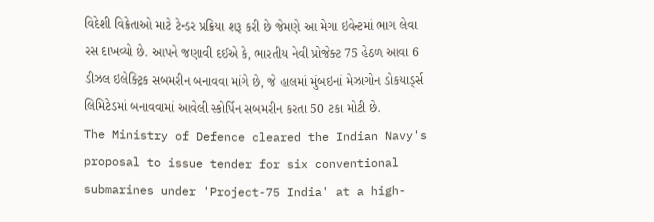વિદેશી વિક્રેતાઓ માટે ટેન્ડર પ્રક્રિયા શરૂ કરી છે જેમણે આ મેગા ઇવેન્ટમાં ભાગ લેવા રસ દાખવ્યો છે. આપને જણાવી દઈએ કે, ભારતીય નેવી પ્રોજેક્ટ 75 હેઠળ આવા 6 ડીઝલ ઇલેક્ટ્રિક સબમરીન બનાવવા માંગે છે, જે હાલમાં મુંબઇનાં મેઝાગોન ડોકયાર્ડ્સ લિમિટેડમાં બનાવવામાં આવેલી સ્કોર્પિન સબમરીન કરતા 50 ટકા મોટી છે.
The Ministry of Defence cleared the Indian Navy's proposal to issue tender for six conventional submarines under 'Project-75 India' at a high-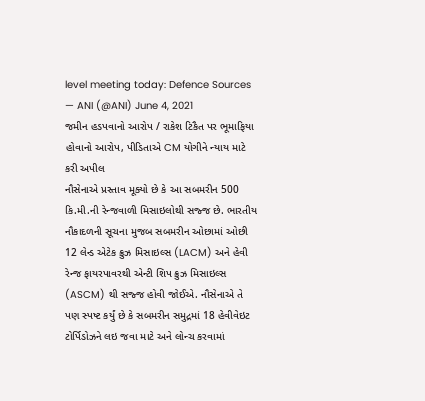level meeting today: Defence Sources
— ANI (@ANI) June 4, 2021
જમીન હડપવાનો આરોપ / રાકેશ ટિકૈત પર ભૂમાફિયા હોવાનો આરોપ, પીડિતાએ CM યોગીને ન્યાય માટે કરી અપીલ
નૌસેનાએ પ્રસ્તાવ મૂક્યો છે કે આ સબમરીન 500 કિ.મી.ની રેન્જવાળી મિસાઇલોથી સજ્જ છે. ભારતીય નૌકાદળની સૂચના મુજબ સબમરીન ઓછામાં ઓછી 12 લેન્ડ એટેક ક્રુઝ મિસાઇલ્સ (LACM) અને હેવી રેન્જ ફાયરપાવરથી એન્ટી શિપ ક્રુઝ મિસાઇલ્સ (ASCM) થી સજ્જ હોવી જોઈએ. નૌસેનાએ તે પણ સ્પષ્ટ કર્યું છે કે સબમરીન સમુદ્રમાં 18 હેવીવેઇટ ટોર્પિડોઝને લઇ જવા માટે અને લોન્ચ કરવામાં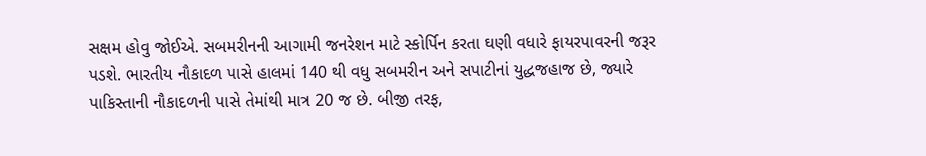સક્ષમ હોવુ જોઈએ. સબમરીનની આગામી જનરેશન માટે સ્કોર્પિન કરતા ઘણી વધારે ફાયરપાવરની જરૂર પડશે. ભારતીય નૌકાદળ પાસે હાલમાં 140 થી વધુ સબમરીન અને સપાટીનાં યુદ્ધજહાજ છે, જ્યારે પાકિસ્તાની નૌકાદળની પાસે તેમાંથી માત્ર 20 જ છે. બીજી તરફ,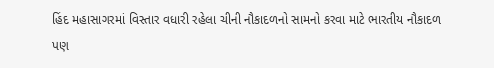હિંદ મહાસાગરમાં વિસ્તાર વધારી રહેલા ચીની નૌકાદળનો સામનો કરવા માટે ભારતીય નૌકાદળ પણ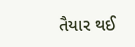તૈયાર થઈ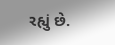રહ્યું છે.